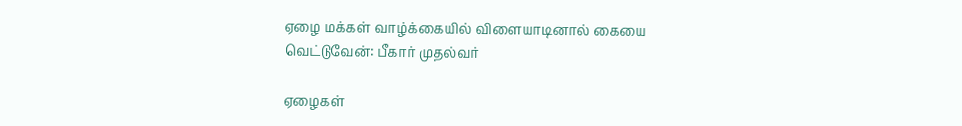ஏழை மக்கள் வாழ்க்கையில் விளையாடினால் கையை வெட்டுவேன்: பீகார் முதல்வர்

ஏழைகள்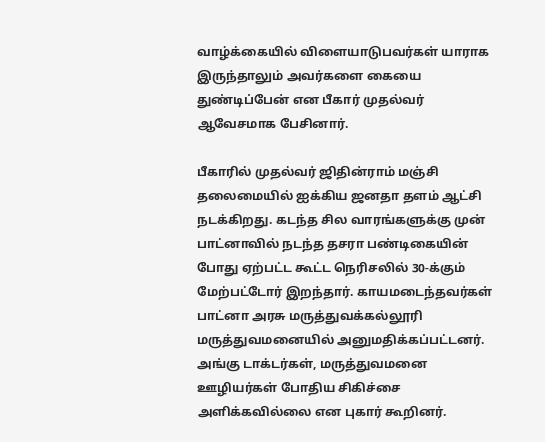வாழ்க்கையில் விளையாடுபவர்கள் யாராக இருந்தாலும் அவர்களை கையை துண்டிப்பேன் என பீகார் முதல்வர் ஆவேசமாக பேசினார்.

பீகாரில் முதல்வர் ஜிதின்ராம் மஞ்சி தலைமையில் ஐக்கிய ஜனதா தளம் ஆட்சி நடக்கிறது. கடந்த சில வாரங்களுக்கு முன் பாட்னாவில் நடந்த தசரா பண்டிகையின் போது ஏற்பட்ட கூட்ட நெரிசலில் 30-க்கும் மேற்பட்டோர் இறந்தார். காயமடைந்தவர்கள் பாட்னா அரசு மருத்துவக்கல்லூரி மருத்துவமனையில் அனுமதிக்கப்பட்டனர். அங்கு டாக்டர்கள், மருத்துவமனை ஊழியர்கள் போதிய சிகிச்சை அளிக்கவில்லை என புகார் கூறினர்.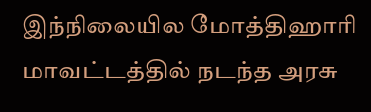இந்நிலையில மோத்திஹாரி மாவட்டத்தில் நடந்த அரசு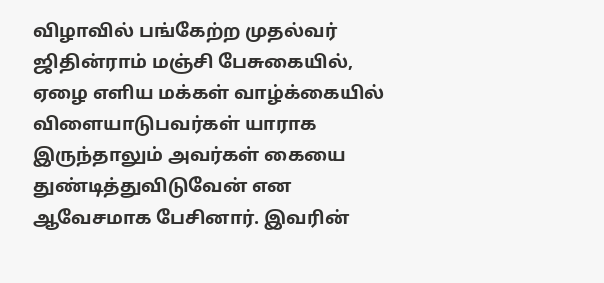விழாவில் பங்கேற்ற முதல்வர் ஜிதின்ராம் மஞ்சி பேசுகையில், ஏழை எளிய மக்கள் வாழ்க்கையில் விளையாடுபவர்கள் யாராக இருந்தாலும் அவர்கள் கையை துண்டித்துவிடுவேன் என ஆவேசமாக பேசினார். இவரின்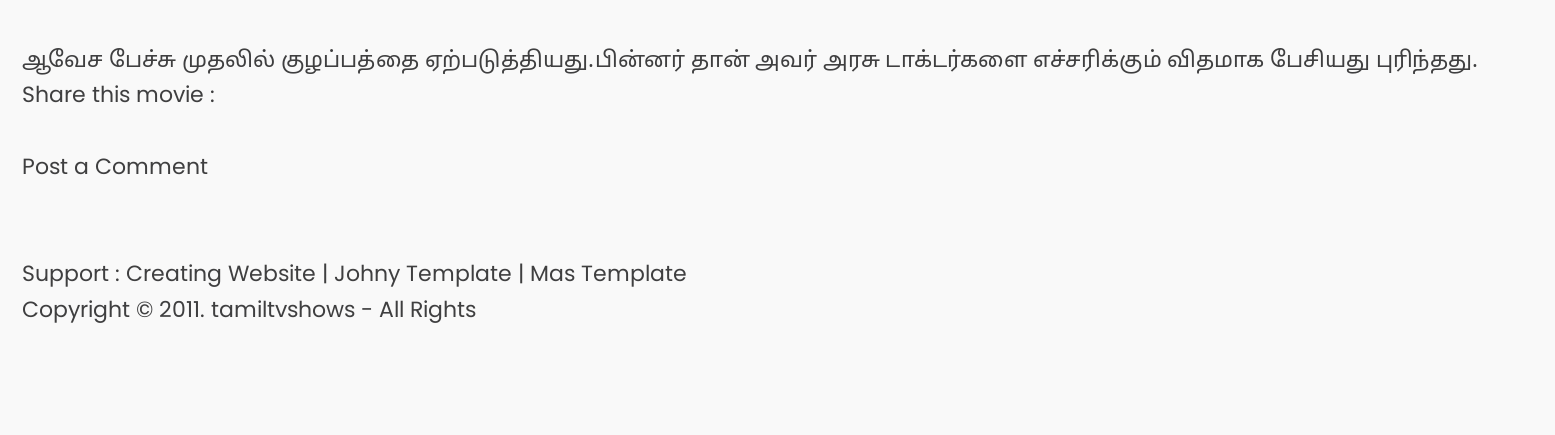ஆவேச பேச்சு முதலில் குழப்பத்தை ஏற்படுத்தியது.பின்னர் தான் அவர் அரசு டாக்டர்களை எச்சரிக்கும் விதமாக பேசியது புரிந்தது.
Share this movie :

Post a Comment


Support : Creating Website | Johny Template | Mas Template
Copyright © 2011. tamiltvshows - All Rights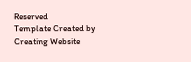Reserved
Template Created by Creating Website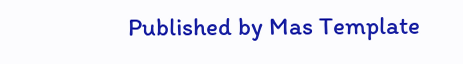Published by Mas Template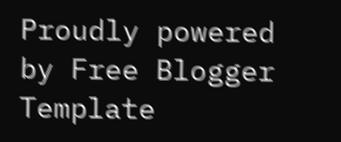Proudly powered by Free Blogger Template